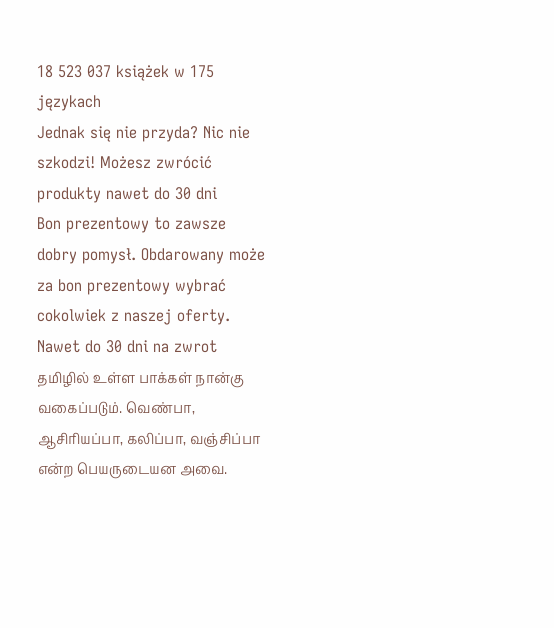18 523 037 książek w 175 językach
Jednak się nie przyda? Nic nie szkodzi! Możesz zwrócić produkty nawet do 30 dni
Bon prezentowy to zawsze dobry pomysł. Obdarowany może za bon prezentowy wybrać cokolwiek z naszej oferty.
Nawet do 30 dni na zwrot
தமிழில் உள்ள பாக்கள் நான்கு வகைப்படும். வெண்பா, ஆசிரியப்பா, கலிப்பா, வஞ்சிப்பா என்ற பெயருடையன அவை.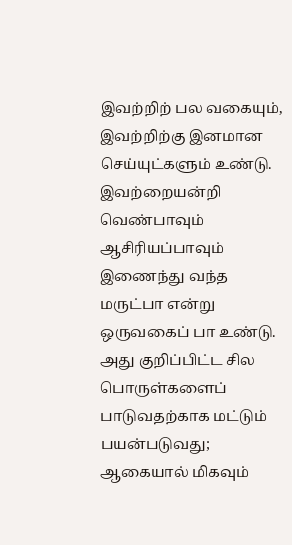இவற்றிற் பல வகையும், இவற்றிற்கு இனமான செய்யுட்களும் உண்டு. இவற்றையன்றி வெண்பாவும் ஆசிரியப்பாவும் இணைந்து வந்த மருட்பா என்று ஒருவகைப் பா உண்டு. அது குறிப்பிட்ட சில பொருள்களைப் பாடுவதற்காக மட்டும் பயன்படுவது; ஆகையால் மிகவும்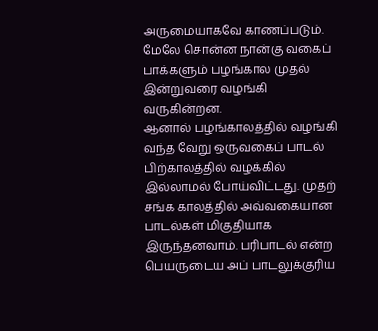அருமையாகவே காணப்படும். மேலே சொன்ன நான்கு வகைப் பாக்களும் பழங்கால முதல் இன்றுவரை வழங்கி வருகின்றன.
ஆனால் பழங்காலத்தில் வழங்கி வந்த வேறு ஒருவகைப் பாடல் பிற்காலத்தில் வழக்கில் இல்லாமல் போய்விட்டது. முதற் சங்க காலத்தில் அவ்வகையான பாடல்கள் மிகுதியாக இருந்தனவாம். பரிபாடல் என்ற பெயருடைய அப் பாடலுக்குரிய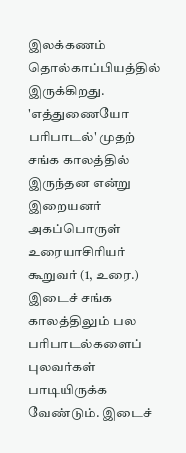இலக்கணம் தொல்காப்பியத்தில் இருக்கிறது. 'எத்துணையோ பரிபாடல்' முதற் சங்க காலத்தில் இருந்தன என்று இறையனர் அகப்பொருள் உரையாசிரியர் கூறுவர் (1, உரை.) இடைச் சங்க காலத்திலும் பல பரிபாடல்களைப் புலவர்கள் பாடியிருக்க வேண்டும். இடைச்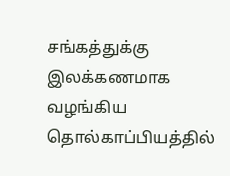சங்கத்துக்கு இலக்கணமாக வழங்கிய தொல்காப்பியத்தில்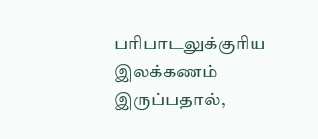பரிபாடலுக்குரிய இலக்கணம் இருப்பதால்,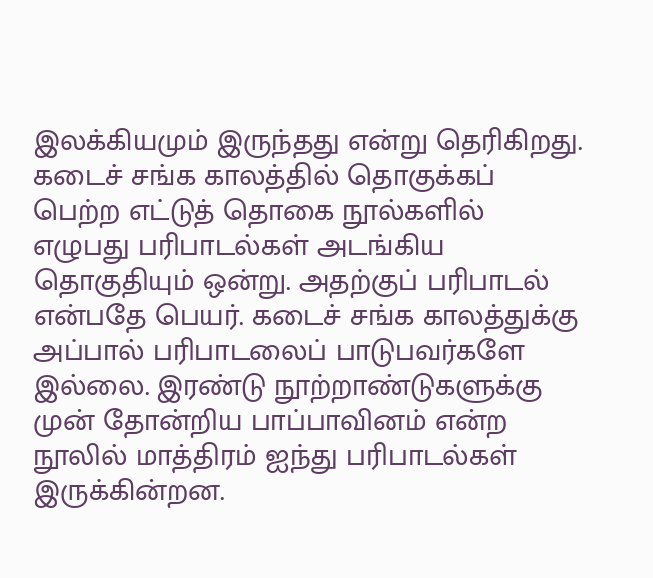இலக்கியமும் இருந்தது என்று தெரிகிறது. கடைச் சங்க காலத்தில் தொகுக்கப் பெற்ற எட்டுத் தொகை நூல்களில் எழுபது பரிபாடல்கள் அடங்கிய தொகுதியும் ஒன்று. அதற்குப் பரிபாடல் என்பதே பெயர். கடைச் சங்க காலத்துக்கு அப்பால் பரிபாடலைப் பாடுபவர்களே இல்லை. இரண்டு நூற்றாண்டுகளுக்கு முன் தோன்றிய பாப்பாவினம் என்ற நூலில் மாத்திரம் ஐந்து பரிபாடல்கள் இருக்கின்றன.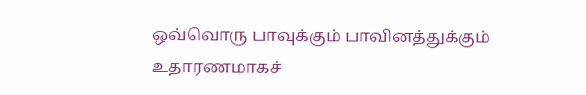ஒவ்வொரு பாவுக்கும் பாவினத்துக்கும் உதாரணமாகச்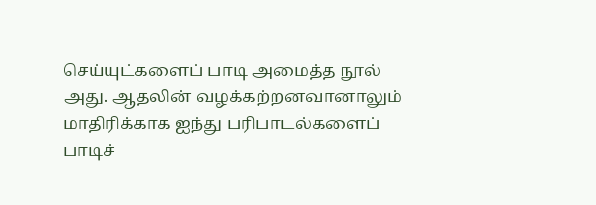செய்யுட்களைப் பாடி அமைத்த நூல் அது. ஆதலின் வழக்கற்றனவானாலும் மாதிரிக்காக ஐந்து பரிபாடல்களைப் பாடிச்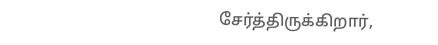சேர்த்திருக்கிறார்,